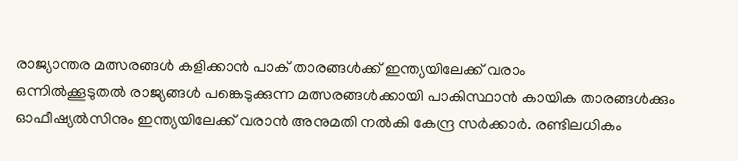രാജ്യാന്തര മത്സരങ്ങൾ കളിക്കാൻ പാക് താരങ്ങൾക്ക് ഇന്ത്യയിലേക്ക് വരാം
ഒന്നിൽക്കൂടുതൽ രാജ്യങ്ങൾ പങ്കെടുക്കുന്ന മത്സരങ്ങൾക്കായി പാകിസ്ഥാൻ കായിക താരങ്ങൾക്കും ഓഫീഷ്യൽസിനും ഇന്ത്യയിലേക്ക് വരാൻ അനുമതി നൽകി കേന്ദ്ര സർക്കാർ. രണ്ടിലധികം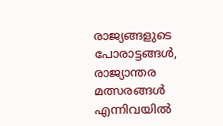രാജ്യങ്ങളുടെ പോരാട്ടങ്ങൾ, രാജ്യാന്തര മത്സരങ്ങൾ എന്നിവയിൽ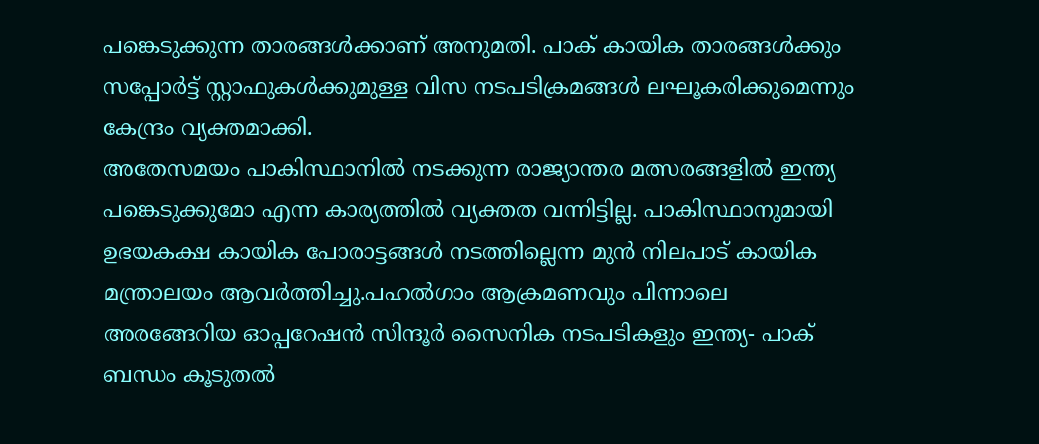പങ്കെടുക്കുന്ന താരങ്ങൾക്കാണ് അനുമതി. പാക് കായിക താരങ്ങൾക്കും സപ്പോർട്ട് സ്റ്റാഫുകൾക്കുമുള്ള വിസ നടപടിക്രമങ്ങൾ ലഘൂകരിക്കുമെന്നും കേന്ദ്രം വ്യക്തമാക്കി.
അതേസമയം പാകിസ്ഥാനിൽ നടക്കുന്ന രാജ്യാന്തര മത്സരങ്ങളിൽ ഇന്ത്യ പങ്കെടുക്കുമോ എന്ന കാര്യത്തിൽ വ്യക്തത വന്നിട്ടില്ല. പാകിസ്ഥാനുമായി ഉഭയകക്ഷ കായിക പോരാട്ടങ്ങൾ നടത്തില്ലെന്ന മുൻ നിലപാട് കായിക മന്ത്രാലയം ആവർത്തിച്ചു.പഹൽഗാം ആക്രമണവും പിന്നാലെ അരങ്ങേറിയ ഓപ്പറേഷൻ സിന്ദൂർ സൈനിക നടപടികളും ഇന്ത്യ- പാക് ബന്ധം കൂടുതൽ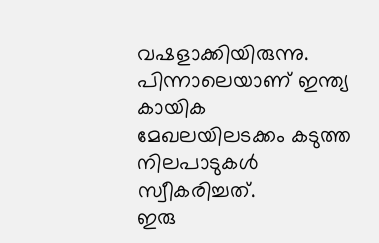വഷളാക്കിയിരുന്നു. പിന്നാലെയാണ് ഇന്ത്യ കായിക മേഖലയിലടക്കം കടുത്ത നിലപാടുകൾ സ്വീകരിച്ചത്.
ഇരു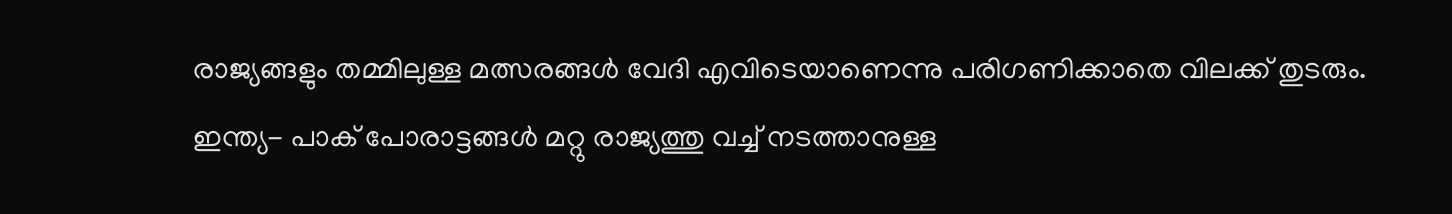രാജ്യങ്ങളും തമ്മിലുള്ള മത്സരങ്ങൾ വേദി എവിടെയാണെന്നു പരിഗണിക്കാതെ വിലക്ക് തുടരും. ഇന്ത്യ- പാക് പോരാട്ടങ്ങൾ മറ്റു രാജ്യത്തു വച്ച് നടത്താനുള്ള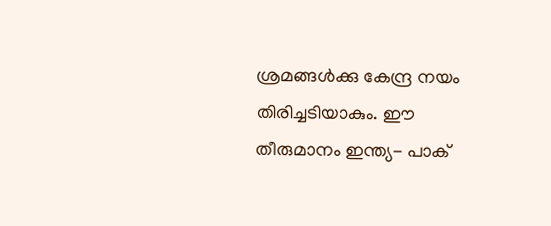ശ്രമങ്ങൾക്കു കേന്ദ്ര നയം തിരിച്ചടിയാകും. ഈ തീരുമാനം ഇന്ത്യ- പാക്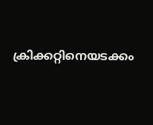ക്രിക്കറ്റിനെയടക്കം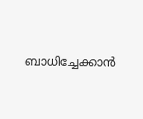ബാധിച്ചേക്കാൻ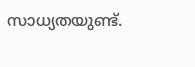സാധ്യതയുണ്ട്.